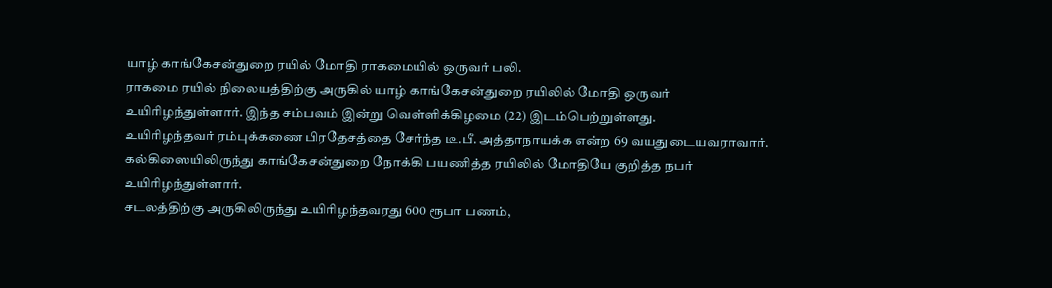யாழ் காங்கேசன்துறை ரயில் மோதி ராகமையில் ஒருவர் பலி.
ராகமை ரயில் நிலையத்திற்கு அருகில் யாழ் காங்கேசன்துறை ரயிலில் மோதி ஒருவர் உயிரிழந்துள்ளார். இந்த சம்பவம் இன்று வெள்ளிக்கிழமை (22) இடம்பெற்றுள்ளது.
உயிரிழந்தவர் ரம்புக்கணை பிரதேசத்தை சேர்ந்த டீ.பீ. அத்தாநாயக்க என்ற 69 வயதுடையவராவார். கல்கிஸையிலிருந்து காங்கேசன்துறை நோக்கி பயணித்த ரயிலில் மோதியே குறித்த நபர் உயிரிழந்துள்ளார்.
சடலத்திற்கு அருகிலிருந்து உயிரிழந்தவரது 600 ரூபா பணம்,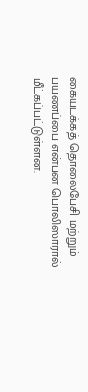கையடக்கத் தொலைபேசி மற்றும் பயணப்பை என்பன பொலிஸாரால் மீட்கப்பட்டுள்ளன.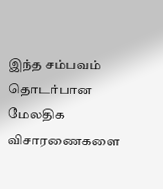இந்த சம்பவம் தொடர்பான மேலதிக விசாரணைகளை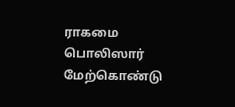ராகமை பொலிஸார் மேற்கொண்டு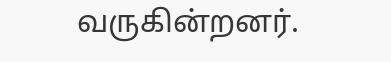வருகின்றனர்.